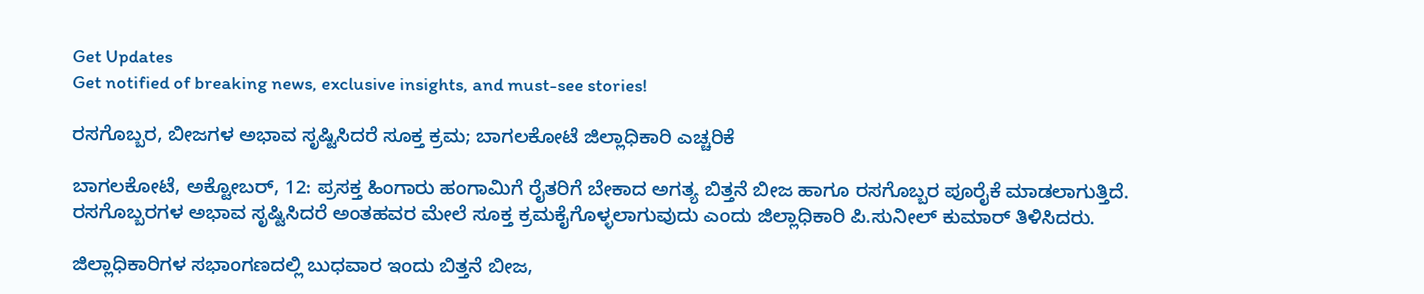Get Updates
Get notified of breaking news, exclusive insights, and must-see stories!

ರಸಗೊಬ್ಬರ, ಬೀಜಗಳ ಅಭಾವ ಸೃಷ್ಟಿಸಿದರೆ ಸೂಕ್ತ ಕ್ರಮ; ಬಾಗಲಕೋಟೆ ಜಿಲ್ಲಾಧಿಕಾರಿ ಎಚ್ಚರಿಕೆ

ಬಾಗಲಕೋಟೆ, ಅಕ್ಟೋಬರ್‌, 12: ಪ್ರಸಕ್ತ ಹಿಂಗಾರು ಹಂಗಾಮಿಗೆ ರೈತರಿಗೆ ಬೇಕಾದ ಅಗತ್ಯ ಬಿತ್ತನೆ ಬೀಜ ಹಾಗೂ ರಸಗೊಬ್ಬರ ಪೂರೈಕೆ ಮಾಡಲಾಗುತ್ತಿದೆ. ರಸಗೊಬ್ಬರಗಳ ಅಭಾವ ಸೃಷ್ಟಿಸಿದರೆ ಅಂತಹವರ ಮೇಲೆ ಸೂಕ್ತ ಕ್ರಮಕೈಗೊಳ್ಳಲಾಗುವುದು ಎಂದು ಜಿಲ್ಲಾಧಿಕಾರಿ ಪಿ.ಸುನೀಲ್ ಕುಮಾರ್ ತಿಳಿಸಿದರು.

ಜಿಲ್ಲಾಧಿಕಾರಿಗಳ ಸಭಾಂಗಣದಲ್ಲಿ ಬುಧವಾರ ಇಂದು ಬಿತ್ತನೆ ಬೀಜ,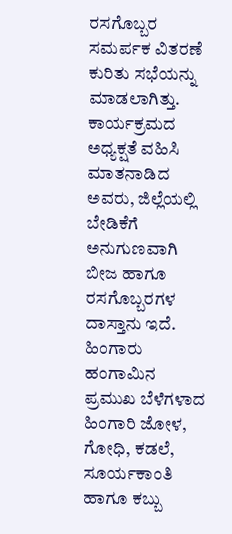ರಸಗೊಬ್ಬರ ಸಮರ್ಪಕ ವಿತರಣೆ ಕುರಿತು ಸಭೆಯನ್ನು ಮಾಡಲಾಗಿತ್ತು. ಕಾರ್ಯಕ್ರಮದ ಅಧ್ಯಕ್ಷತೆ ವಹಿಸಿ ಮಾತನಾಡಿದ ಅವರು, ಜಿಲ್ಲೆಯಲ್ಲಿ ಬೇಡಿಕೆಗೆ ಅನುಗುಣವಾಗಿ ಬೀಜ ಹಾಗೂ ರಸಗೊಬ್ಬರಗಳ ದಾಸ್ತಾನು ಇದೆ. ಹಿಂಗಾರು ಹಂಗಾಮಿನ ಪ್ರಮುಖ ಬೆಳೆಗಳಾದ ಹಿಂಗಾರಿ ಜೋಳ, ಗೋಧಿ, ಕಡಲೆ, ಸೂರ್ಯಕಾಂತಿ ಹಾಗೂ ಕಬ್ಬು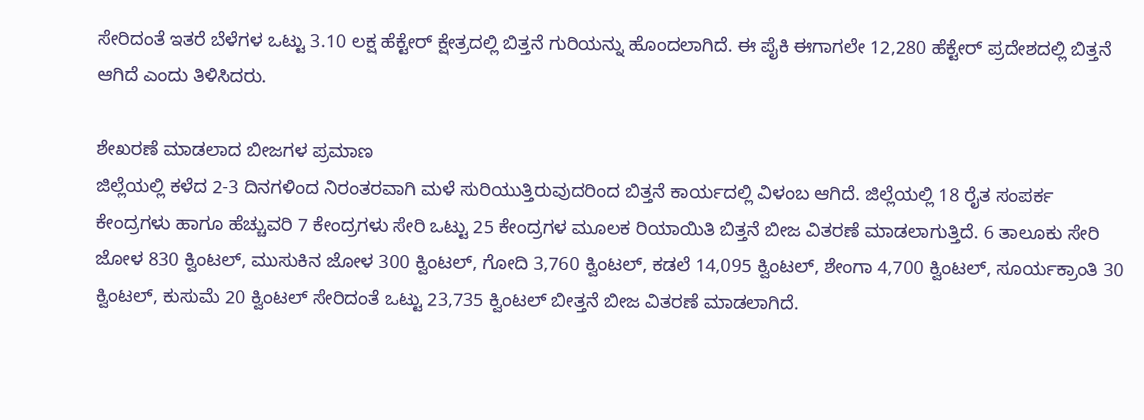ಸೇರಿದಂತೆ ಇತರೆ ಬೆಳೆಗಳ ಒಟ್ಟು 3.10 ಲಕ್ಷ ಹೆಕ್ಟೇರ್ ಕ್ಷೇತ್ರದಲ್ಲಿ ಬಿತ್ತನೆ ಗುರಿಯನ್ನು ಹೊಂದಲಾಗಿದೆ. ಈ ಪೈಕಿ ಈಗಾಗಲೇ 12,280 ಹೆಕ್ಟೇರ್ ಪ್ರದೇಶದಲ್ಲಿ ಬಿತ್ತನೆ ಆಗಿದೆ ಎಂದು ತಿಳಿಸಿದರು.

ಶೇಖರಣೆ ಮಾಡಲಾದ ಬೀಜಗಳ ಪ್ರಮಾಣ
ಜಿಲ್ಲೆಯಲ್ಲಿ ಕಳೆದ 2-3 ದಿನಗಳಿಂದ ನಿರಂತರವಾಗಿ ಮಳೆ ಸುರಿಯುತ್ತಿರುವುದರಿಂದ ಬಿತ್ತನೆ ಕಾರ್ಯದಲ್ಲಿ ವಿಳಂಬ ಆಗಿದೆ. ಜಿಲ್ಲೆಯಲ್ಲಿ 18 ರೈತ ಸಂಪರ್ಕ ಕೇಂದ್ರಗಳು ಹಾಗೂ ಹೆಚ್ಚುವರಿ 7 ಕೇಂದ್ರಗಳು ಸೇರಿ ಒಟ್ಟು 25 ಕೇಂದ್ರಗಳ ಮೂಲಕ ರಿಯಾಯಿತಿ ಬಿತ್ತನೆ ಬೀಜ ವಿತರಣೆ ಮಾಡಲಾಗುತ್ತಿದೆ. 6 ತಾಲೂಕು ಸೇರಿ ಜೋಳ 830 ಕ್ವಿಂಟಲ್, ಮುಸುಕಿನ ಜೋಳ 300 ಕ್ವಿಂಟಲ್, ಗೋದಿ 3,760 ಕ್ವಿಂಟಲ್, ಕಡಲೆ 14,095 ಕ್ವಿಂಟಲ್, ಶೇಂಗಾ 4,700 ಕ್ವಿಂಟಲ್, ಸೂರ್ಯಕ್ರಾಂತಿ 30 ಕ್ವಿಂಟಲ್, ಕುಸುಮೆ 20 ಕ್ವಿಂಟಲ್ ಸೇರಿದಂತೆ ಒಟ್ಟು 23,735 ಕ್ವಿಂಟಲ್ ಬೀತ್ತನೆ ಬೀಜ ವಿತರಣೆ ಮಾಡಲಾಗಿದೆ.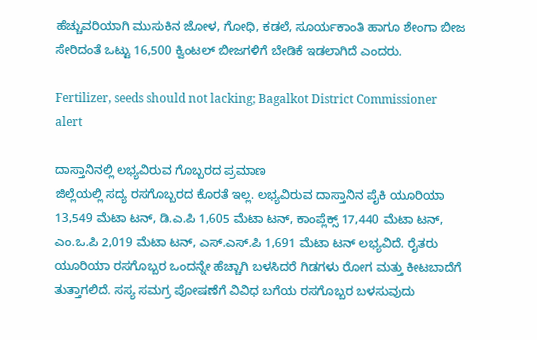ಹೆಚ್ಚುವರಿಯಾಗಿ ಮುಸುಕಿನ ಜೋಳ, ಗೋಧಿ, ಕಡಲೆ, ಸೂರ್ಯಕಾಂತಿ ಹಾಗೂ ಶೇಂಗಾ ಬೀಜ ಸೇರಿದಂತೆ ಒಟ್ಟು 16,500 ಕ್ವಿಂಟಲ್‌ ಬೀಜಗಳಿಗೆ ಬೇಡಿಕೆ ಇಡಲಾಗಿದೆ ಎಂದರು.

Fertilizer, seeds should not lacking; Bagalkot District Commissioner alert

ದಾಸ್ತಾನಿನಲ್ಲಿ ಲಭ್ಯವಿರುವ ಗೊಬ್ಬರದ ಪ್ರಮಾಣ
ಜಿಲ್ಲೆಯಲ್ಲಿ ಸದ್ಯ ರಸಗೊಬ್ಬರದ ಕೊರತೆ ಇಲ್ಲ. ಲಭ್ಯವಿರುವ ದಾಸ್ತಾನಿನ ಪೈಕಿ ಯೂರಿಯಾ 13,549 ಮೆಟಾ ಟನ್, ಡಿ.ಎ.ಪಿ 1,605 ಮೆಟಾ ಟನ್, ಕಾಂಪ್ಲೆಕ್ಸ್‌ 17,440 ಮೆಟಾ ಟನ್, ಎಂ.ಒ.ಪಿ 2,019 ಮೆಟಾ ಟನ್, ಎಸ್.ಎಸ್.ಪಿ 1,691 ಮೆಟಾ ಟನ್ ಲಭ್ಯವಿದೆ. ರೈತರು ಯೂರಿಯಾ ರಸಗೊಬ್ಬರ ಒಂದನ್ನೇ ಹೆಚ್ಚಾಗಿ ಬಳಸಿದರೆ ಗಿಡಗಳು ರೋಗ ಮತ್ತು ಕೀಟಬಾದೆಗೆ ತುತ್ತಾಗಲಿದೆ. ಸಸ್ಯ ಸಮಗ್ರ ಪೋಷಣೆಗೆ ವಿವಿಧ ಬಗೆಯ ರಸಗೊಬ್ಬರ ಬಳಸುವುದು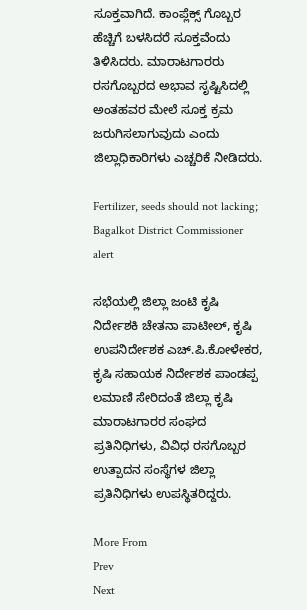ಸೂಕ್ತವಾಗಿದೆ. ಕಾಂಪ್ಲೆಕ್ಸ್ ಗೊಬ್ಬರ ಹೆಚ್ಚಿಗೆ ಬಳಸಿದರೆ ಸೂಕ್ತವೆಂದು ತಿಳಿಸಿದರು. ಮಾರಾಟಗಾರರು ರಸಗೊಬ್ಬರದ ಅಭಾವ ಸೃಷ್ಟಿಸಿದಲ್ಲಿ ಅಂತಹವರ ಮೇಲೆ ಸೂಕ್ತ ಕ್ರಮ ಜರುಗಿಸಲಾಗುವುದು ಎಂದು ಜಿಲ್ಲಾಧಿಕಾರಿಗಳು ಎಚ್ಚರಿಕೆ ನೀಡಿದರು.

Fertilizer, seeds should not lacking; Bagalkot District Commissioner alert

ಸಭೆಯಲ್ಲಿ ಜಿಲ್ಲಾ ಜಂಟಿ ಕೃಷಿ ನಿರ್ದೇಶಕಿ ಚೇತನಾ ಪಾಟೀಲ್‌, ಕೃಷಿ ಉಪನಿರ್ದೇಶಕ ಎಚ್.ಪಿ.ಕೋಳೇಕರ, ಕೃಷಿ ಸಹಾಯಕ ನಿರ್ದೇಶಕ ಪಾಂಡಪ್ಪ ಲಮಾಣಿ ಸೇರಿದಂತೆ ಜಿಲ್ಲಾ ಕೃಷಿ ಮಾರಾಟಗಾರರ ಸಂಘದ ಪ್ರತಿನಿಧಿಗಳು, ವಿವಿಧ ರಸಗೊಬ್ಬರ ಉತ್ಪಾದನ ಸಂಸ್ಥೆಗಳ ಜಿಲ್ಲಾ ಪ್ರತಿನಿಧಿಗಳು ಉಪಸ್ಥಿತರಿದ್ದರು.

More From
Prev
Next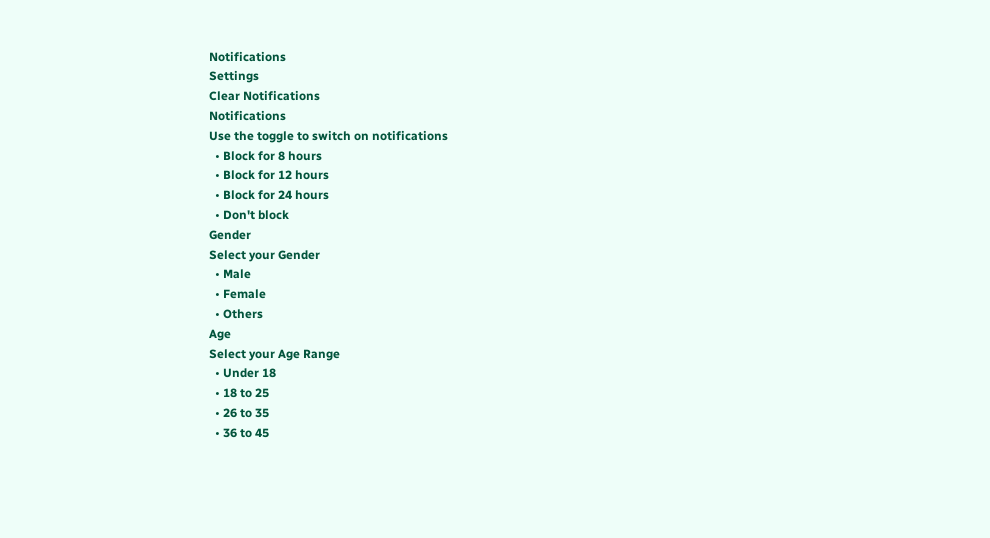Notifications
Settings
Clear Notifications
Notifications
Use the toggle to switch on notifications
  • Block for 8 hours
  • Block for 12 hours
  • Block for 24 hours
  • Don't block
Gender
Select your Gender
  • Male
  • Female
  • Others
Age
Select your Age Range
  • Under 18
  • 18 to 25
  • 26 to 35
  • 36 to 45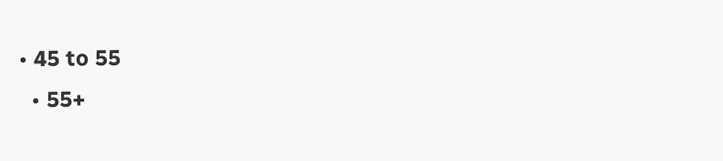• 45 to 55
  • 55+